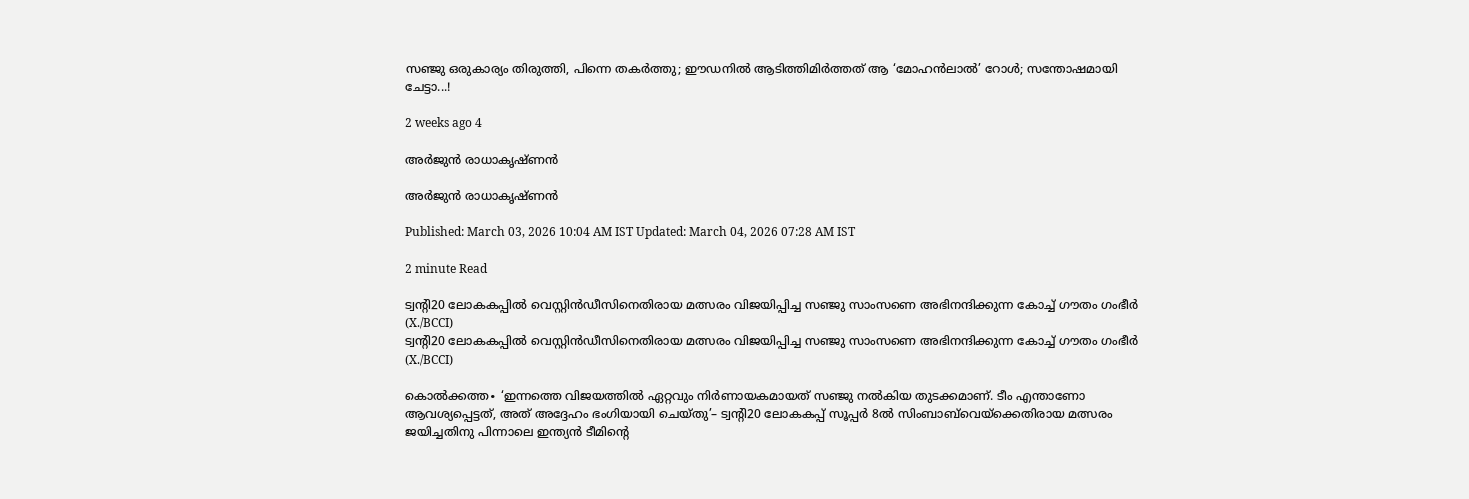സഞ്ജു ഒരുകാര്യം തിരുത്തി, പിന്നെ തകർത്തു; ഈഡനിൽ ആടിത്തിമിർത്തത് ആ ‘മോഹൻലാൽ’ റോൾ; സന്തോഷമായി ചേട്ടാ...!

2 weeks ago 4

അർജുൻ രാധാകൃഷ്ണൻ

അർജുൻ രാധാകൃഷ്ണൻ

Published: March 03, 2026 10:04 AM IST Updated: March 04, 2026 07:28 AM IST

2 minute Read

ട്വന്റി20 ലോകകപ്പിൽ വെസ്റ്റിൻഡീസിനെതിരായ മത്സരം വിജയിപ്പിച്ച സഞ്ജു സാംസണെ അഭിനന്ദിക്കുന്ന കോച്ച് ഗൗതം ഗംഭീർ (X./BCCI)
ട്വന്റി20 ലോകകപ്പിൽ വെസ്റ്റിൻഡീസിനെതിരായ മത്സരം വിജയിപ്പിച്ച സഞ്ജു സാംസണെ അഭിനന്ദിക്കുന്ന കോച്ച് ഗൗതം ഗംഭീർ (X./BCCI)

കൊൽക്കത്ത∙ ‘ഇന്നത്തെ വിജയത്തിൽ ഏറ്റവും നിർണായകമായത് സഞ്ജു നൽകിയ തുടക്കമാണ്. ടീം എന്താണോ ആവശ്യപ്പെട്ടത്, അത് അദ്ദേഹം ഭംഗിയായി ചെയ്തു’– ട്വന്റി20 ലോകകപ്പ് സൂപ്പർ 8ൽ സിംബാബ്‌വെയ്ക്കെതിരായ മത്സരം ജയിച്ചതിനു പിന്നാലെ ഇന്ത്യൻ ടീമിന്റെ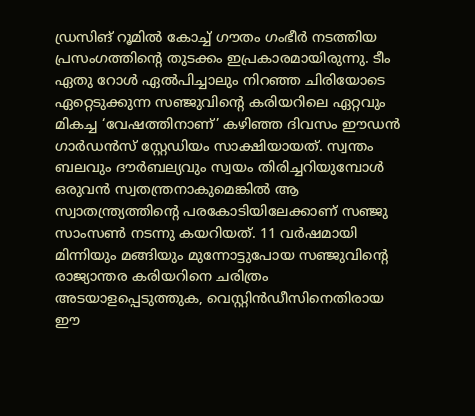ഡ്രസിങ് റൂമിൽ കോച്ച് ഗൗതം ഗംഭീർ നടത്തിയ പ്രസംഗത്തിന്റെ തുടക്കം ഇപ്രകാരമായിരുന്നു. ടീം ഏതു റോൾ ഏൽപിച്ചാലും നിറഞ്ഞ ചിരിയോടെ ഏറ്റെടുക്കുന്ന സഞ്ജുവിന്റെ കരിയറിലെ ഏറ്റവും മികച്ച ‘വേഷത്തിനാണ്’ കഴിഞ്ഞ ദിവസം ഈഡൻ ഗാർഡൻസ് സ്റ്റേഡിയം സാക്ഷിയായത്. സ്വന്തം ബലവും ദൗർബല്യവും സ്വയം തിരിച്ചറിയുമ്പോൾ ഒരുവൻ സ്വതന്ത്രനാകുമെങ്കിൽ ആ സ്വാതന്ത്ര്യത്തിന്റെ പരകോടിയിലേക്കാണ് സഞ്ജു സാംസൺ നടന്നു കയറിയത്. 11 വർഷമായി മിന്നിയും മങ്ങിയും മുന്നോട്ടുപോയ സഞ്ജുവിന്റെ രാജ്യാന്തര കരിയറിനെ ചരിത്രം അടയാളപ്പെടുത്തുക, വെസ്റ്റിൻഡീസിനെതിരായ ഈ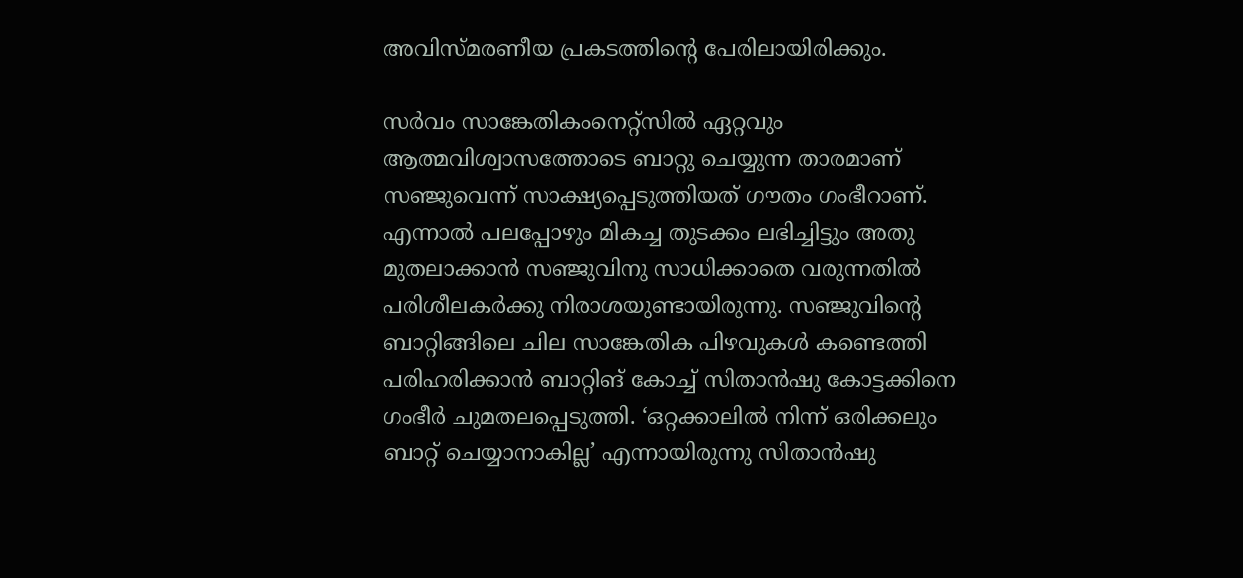അവിസ്മരണീയ പ്രകടത്തിന്റെ പേരിലായിരിക്കും.

സർവം സാങ്കേതികംനെറ്റ്സിൽ ഏറ്റവും ആത്മവിശ്വാസത്തോടെ ബാറ്റു ചെയ്യുന്ന താരമാണ് സഞ്ജുവെന്ന് സാക്ഷ്യപ്പെടുത്തിയത് ഗൗതം ഗംഭീറാണ്. എന്നാൽ പലപ്പോഴും മികച്ച തുടക്കം ലഭിച്ചിട്ടും അതു മുതലാക്കാൻ സഞ്ജുവിനു സാധിക്കാതെ വരുന്നതിൽ പരിശീലകർക്കു നിരാശയുണ്ടായിരുന്നു. സഞ്ജുവിന്റെ ബാറ്റിങ്ങിലെ ചില സാങ്കേതിക പിഴവുകൾ കണ്ടെത്തി പരിഹരിക്കാൻ ബാറ്റിങ് കോച്ച് സിതാൻഷു കോട്ടക്കിനെ ഗംഭീർ ചുമതലപ്പെടുത്തി. ‘ഒറ്റക്കാലിൽ നിന്ന് ഒരിക്കലും ബാറ്റ് ചെയ്യാനാകില്ല’ എന്നായിരുന്നു സിതാൻഷു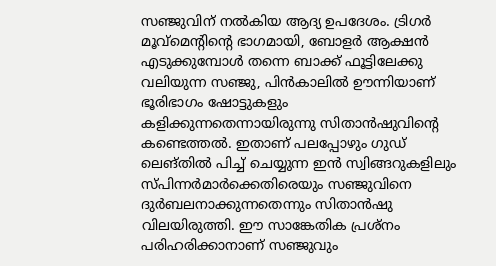സഞ്ജുവിന് നൽകിയ ആദ്യ ഉപദേശം. ട്രിഗർ മൂവ്മെന്റിന്റെ ഭാഗമായി, ബോളർ ആക്ഷൻ എടുക്കുമ്പോൾ തന്നെ ബാക്ക് ഫൂട്ടിലേക്കു വലിയുന്ന സഞ്ജു, പിൻകാലിൽ ഊന്നിയാണ് ഭൂരിഭാഗം ഷോട്ടുകളും കളിക്കുന്നതെന്നായിരുന്നു സിതാൻഷുവിന്റെ കണ്ടെത്തൽ. ഇതാണ് പലപ്പോഴും ഗുഡ് ലെങ്തിൽ പിച്ച് ചെയ്യുന്ന ഇൻ സ്വിങ്ങറുകളിലും സ്പിന്നർമാർക്കെതിരെയും സഞ്ജുവിനെ ദുർബലനാക്കുന്നതെന്നും സിതാൻഷു വിലയിരുത്തി. ഈ സാങ്കേതിക പ്രശ്നം പരിഹരിക്കാനാണ് സഞ്ജുവും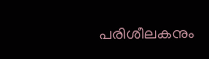പരിശീലകനും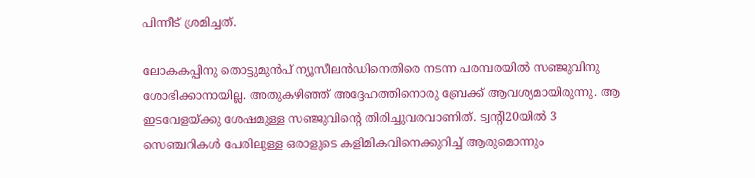പിന്നീട് ശ്രമിച്ചത്.

ലോകകപ്പിനു തൊട്ടുമുൻപ് ന്യൂസീലൻഡിനെതിരെ നടന്ന പരമ്പരയിൽ സഞ്ജുവിനു ശോഭിക്കാനായില്ല. അതുകഴിഞ്ഞ് അദ്ദേഹത്തിനൊരു ബ്രേക്ക് ആവശ്യമായിരുന്നു. ആ ഇടവേളയ്ക്കു ശേഷമുള്ള സഞ്ജുവിന്റെ തിരിച്ചുവരവാണിത്. ട്വന്റി20യിൽ 3 സെഞ്ചറികൾ പേരിലുള്ള ഒരാളുടെ കളിമികവിനെക്കുറിച്ച് ആരുമൊന്നും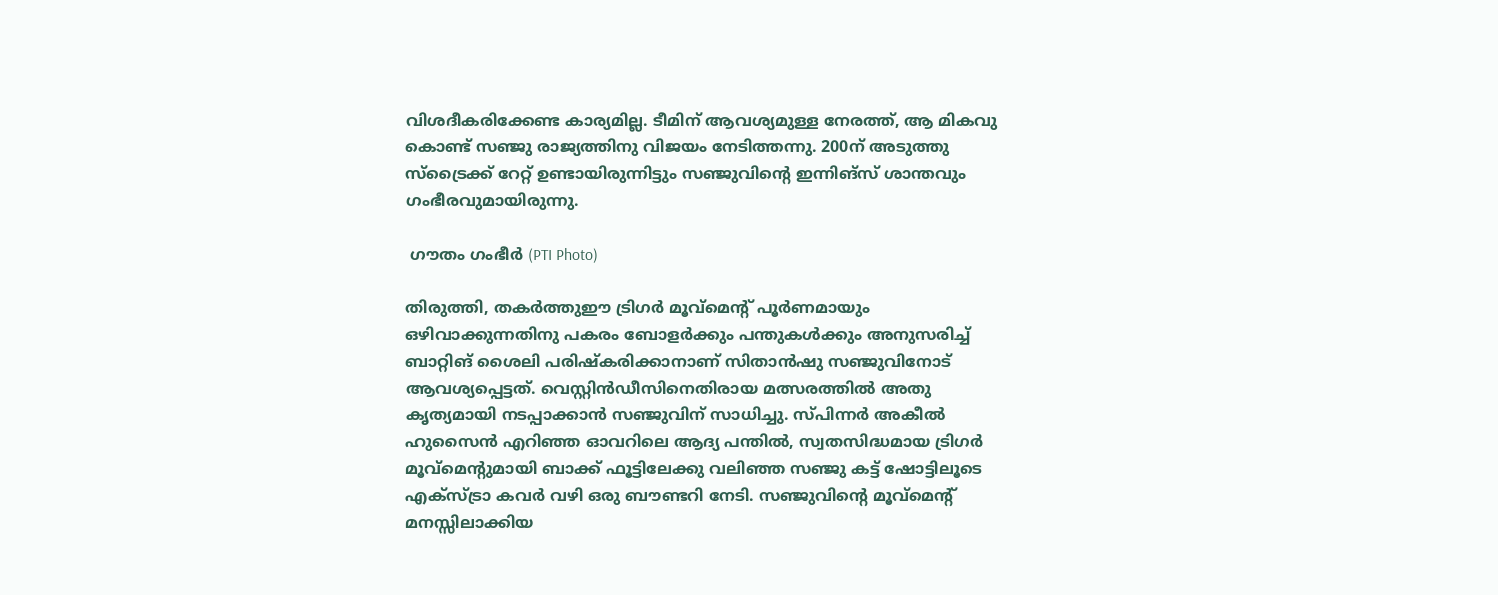വിശദീകരിക്കേണ്ട കാര്യമില്ല. ടീമിന് ആവശ്യമുള്ള നേരത്ത്, ആ മികവു കൊണ്ട് സഞ്ജു രാജ്യത്തിനു വിജയം നേടിത്തന്നു. 200ന് അടുത്തു സ്ട്രൈക്ക് റേറ്റ് ഉണ്ടായിരുന്നിട്ടും സഞ്ജുവിന്റെ ഇന്നിങ്സ് ശാന്തവും ഗംഭീരവുമായിരുന്നു.

 ഗൗതം ഗംഭീർ (PTI Photo)

തിരുത്തി, തകർത്തുഈ ട്രിഗർ മൂവ്മെന്റ് പൂർണമായും ഒഴിവാക്കുന്നതിനു പകരം ബോളർക്കും പന്തുകൾക്കും അനുസരിച്ച് ബാറ്റിങ് ശൈലി പരിഷ്കരിക്കാനാണ് സിതാൻഷു സഞ്ജുവിനോട് ആവശ്യപ്പെട്ടത്. വെസ്റ്റിൻഡീസിനെതിരായ മത്സരത്തിൽ അതു കൃത്യമായി നടപ്പാക്കാൻ സഞ്ജുവിന് സാധിച്ചു. സ്പിന്നർ അകീൽ ഹുസൈൻ എറിഞ്ഞ ഓവറിലെ ആദ്യ പന്തിൽ, സ്വതസിദ്ധമായ ട്രിഗർ മൂവ്മെന്റുമായി ബാക്ക് ഫൂട്ടിലേക്കു വലിഞ്ഞ സഞ്ജു കട്ട് ഷോട്ടിലൂടെ എക്സ്ട്രാ കവർ വഴി ഒരു ബൗണ്ടറി നേടി. സഞ്ജുവിന്റെ മൂവ്മെന്റ് മനസ്സിലാക്കിയ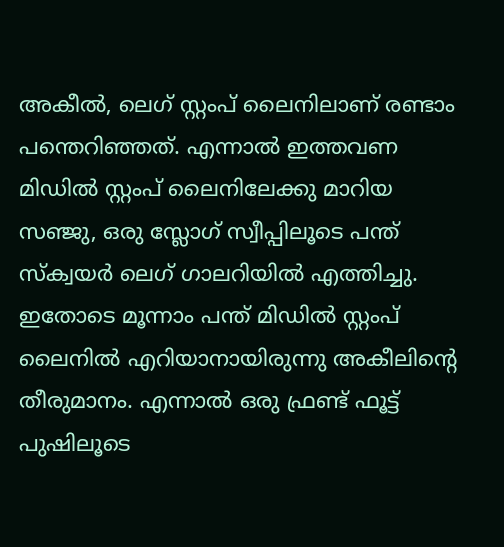അകീൽ, ലെഗ് സ്റ്റംപ് ലൈനിലാണ് രണ്ടാം പന്തെറിഞ്ഞത്. എന്നാൽ ഇത്തവണ മിഡിൽ സ്റ്റംപ് ലൈനിലേക്കു മാറിയ സഞ്ജു, ഒരു സ്ലോഗ് സ്വീപ്പിലൂടെ പന്ത് സ്ക്വയർ ലെഗ് ഗാലറിയിൽ എത്തിച്ചു. ഇതോടെ മൂന്നാം പന്ത് മിഡിൽ സ്റ്റംപ് ലൈനിൽ എറിയാനായിരുന്നു അകീലിന്റെ തീരുമാനം. എന്നാൽ ഒരു ഫ്രണ്ട് ഫൂട്ട് പുഷിലൂടെ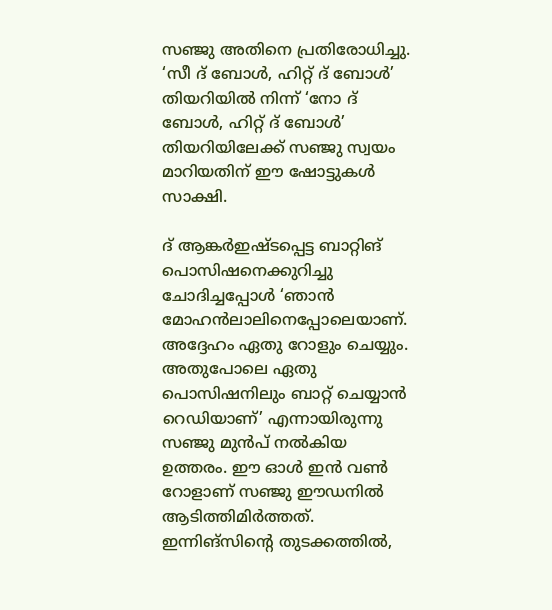സഞ്ജു അതിനെ പ്രതിരോധിച്ചു. ‘സീ ദ് ബോൾ, ഹിറ്റ് ദ് ബോൾ’ തിയറിയിൽ നിന്ന് ‘നോ ദ് ബോൾ, ഹിറ്റ് ദ് ബോൾ’ തിയറിയിലേക്ക് സഞ്ജു സ്വയം മാറിയതിന് ഈ ഷോട്ടുകൾ സാക്ഷി.

ദ് ആങ്കർഇഷ്ടപ്പെട്ട ബാറ്റിങ് പൊസിഷനെക്കുറിച്ചു ചോദിച്ചപ്പോൾ ‘ഞാൻ മോഹൻലാലിനെപ്പോലെയാണ്. അദ്ദേഹം ഏതു റോളും ചെയ്യും. അതുപോലെ ഏതു പൊസിഷനിലും ബാറ്റ് ചെയ്യാൻ റെഡിയാണ്’ എന്നായിരുന്നു സ‍ഞ്ജു മുൻപ് നൽകിയ ഉത്തരം. ഈ ഓൾ ഇൻ വൺ റോളാണ് സഞ്ജു ഈഡനിൽ ആടിത്തിമിർത്തത്. ഇന്നിങ്സിന്റെ തുടക്കത്തിൽ,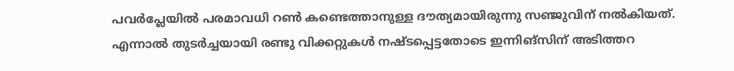പവർപ്ലേയിൽ പരമാവധി റൺ കണ്ടെത്താനുള്ള ദൗത്യമായിരുന്നു സഞ്ജുവിന് നൽകിയത്. എന്നാൽ തുടർച്ചയായി രണ്ടു വിക്കറ്റുകൾ നഷ്ടപ്പെട്ടതോടെ ഇന്നിങ്സിന് അടിത്തറ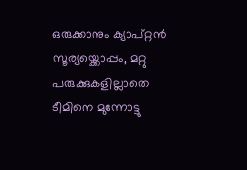ഒരുക്കാനും ക്യാപ്റ്റൻ സൂര്യയ്ക്കൊപ്പം, മറ്റു പരുക്കുകളില്ലാതെ ടീമിനെ മുന്നോട്ടു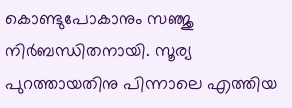കൊണ്ടുപോകാനും സഞ്ജു നിർബന്ധിതനായി. സൂര്യ പുറത്തായതിനു പിന്നാലെ എത്തിയ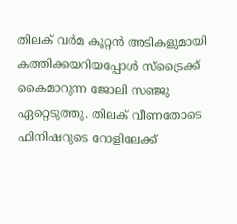തിലക് വർമ കൂറ്റൻ അടികളുമായി കത്തിക്കയറിയപ്പോൾ സ്ട്രൈക്ക് കൈമാറുന്ന ജോലി സഞ്ജു ഏറ്റെടുത്തു. തിലക് വീണതോടെ ഫിനിഷറുടെ റോളിലേക്ക്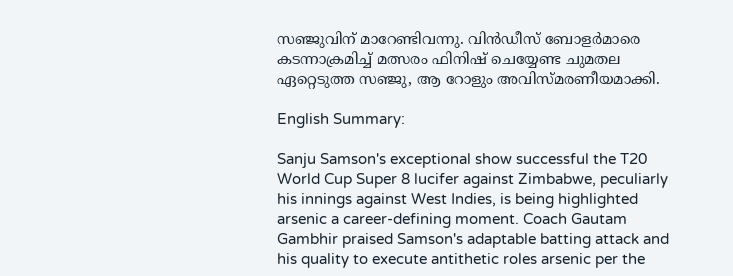സഞ്ജുവിന് മാറേണ്ടിവന്നു. വിൻഡീസ് ബോളർമാരെ കടന്നാക്രമിച്ച് മത്സരം ഫിനിഷ് ചെയ്യേണ്ട ചുമതല ഏറ്റെടുത്ത സഞ്ജു, ആ റോളും അവിസ്മരണീയമാക്കി.

English Summary:

Sanju Samson's exceptional show successful the T20 World Cup Super 8 lucifer against Zimbabwe, peculiarly his innings against West Indies, is being highlighted arsenic a career-defining moment. Coach Gautam Gambhir praised Samson's adaptable batting attack and his quality to execute antithetic roles arsenic per the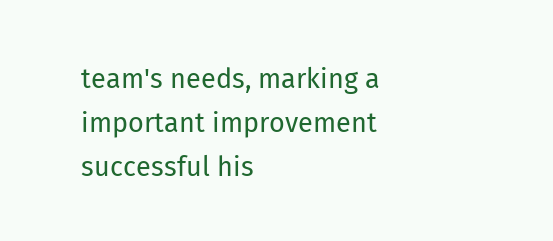team's needs, marking a important improvement successful his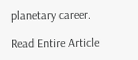planetary career.

Read Entire Article